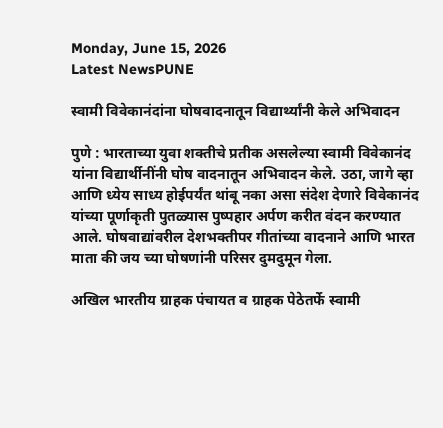Monday, June 15, 2026
Latest NewsPUNE

स्वामी विवेकानंदांना घोषवादनातून विद्यार्थ्यांनी केले अभिवादन

पुणे : भारताच्या युवा शक्तीचे प्रतीक असलेल्या स्वामी विवेकानंद यांना विद्यार्थीनींनी घोष वादनातून अभिवादन केले. उठा, जागे व्हा आणि ध्येय साध्य होईपर्यंत थांबू नका असा संदेश देणारे विवेकानंद यांच्या पूर्णाकृती पुतळ्यास पुष्पहार अर्पण करीत वंदन करण्यात आले. घोषवाद्यांवरील देशभक्तीपर गीतांच्या वादनाने आणि भारत माता की जय च्या घोषणांनी परिसर दुमदुमून गेला.

अखिल भारतीय ग्राहक पंचायत व ग्राहक पेठेतर्फे स्वामी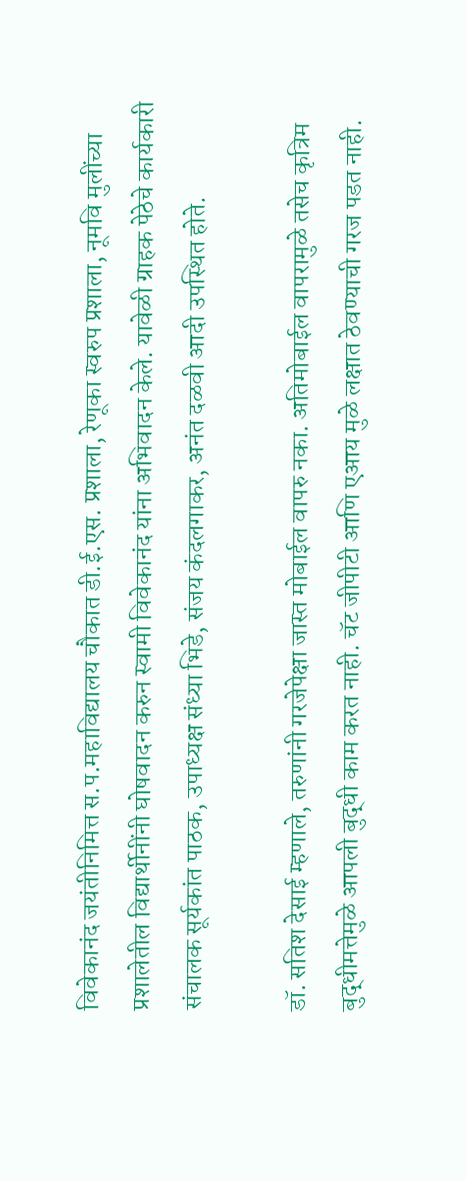विवेकानंद जयंतीनिमित्त स.प.महाविद्यालय चौकात डी.ई.एस. प्रशाला, रेणूका स्वरुप प्रशाला, नूमवि मुलींच्या प्रशालेतील विद्यार्थीनींनी घोषवादन करुन स्वामी विवेकानंद यांना अभिवादन केले. यावेळी ग्राहक पेठेचे कार्यकारी संचालक सूर्यकांत पाठक, उपाध्यक्ष संध्या भिडे, संजय कंदलगाकर, अनंत दळवी आदी उपस्थित होते.

डॉ. सतिश देसाई म्हणाले, तरुणांनी गरजेपेक्षा जास्त मोबाईल वापरु नका. अतिमोबाईल वापरामुळे तसेच कृत्रिम बुद्धीमत्तेमुळे आपली बुद्धी काम करत नाही. चॅट जीपीटी आणि एआय मुळे लक्षात ठेवण्याची गरज पडत नाही.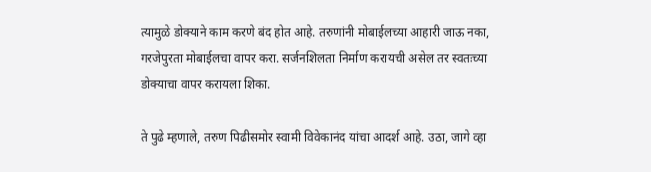त्यामुळे डोक्याने काम करणे बंद होत आहे. तरुणांनी मोबाईलच्या आहारी जाऊ नका, गरजेपुरता मोबाईलचा वापर करा. सर्जनशिलता निर्माण करायची असेल तर स्वतःच्या डोक्याचा वापर करायला शिका.

ते पुढे म्हणाले, तरुण पिढीसमोर स्वामी विवेकानंद यांचा आदर्श आहे. उठा, जागे व्हा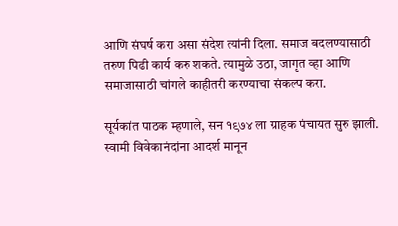आणि संघर्ष करा असा संदेश त्यांनी दिला. समाज बदलण्यासाठी तरुण पिढी कार्य करु शकते. त्यामुळे उठा, जागृत व्हा आणि समाजासाठी चांगले काहीतरी करण्याचा संकल्प करा.

सूर्यकांत पाठक म्हणाले, सन १९७४ ला ग्राहक पंचायत सुरु झाली. स्वामी विवेकानंदांना आदर्श मानून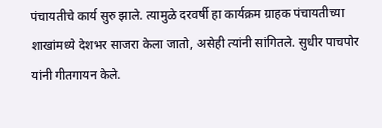पंचायतीचे कार्य सुरु झाले. त्यामुळे दरवर्षी हा कार्यक्रम ग्राहक पंचायतीच्या शाखांमध्ये देशभर साजरा केला जातो, असेही त्यांनी सांगितले. सुधीर पाचपोर यांनी गीतगायन केले.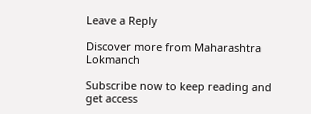Leave a Reply

Discover more from Maharashtra Lokmanch

Subscribe now to keep reading and get access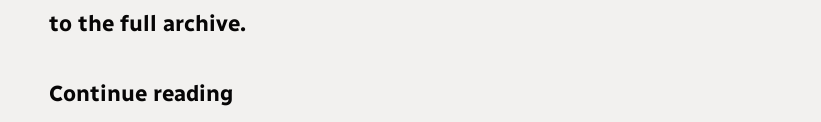to the full archive.

Continue reading